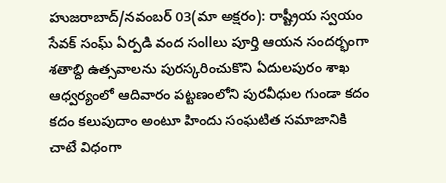హుజరాబాద్/నవంబర్ 03(మా అక్షరం): రాష్ట్రీయ స్వయం సేవక్ సంఘ్ ఏర్పడి వంద సంllలు పూర్తి ఆయన సందర్భంగా శతాబ్ది ఉత్సవాలను పురస్కరించుకొని ఏదులపురం శాఖ ఆధ్వర్యంలో ఆదివారం పట్టణంలోని పురవీధుల గుండా కదం కదం కలుపుదాం అంటూ హిందు సంఘటిత సమాజానికి చాటే విధంగా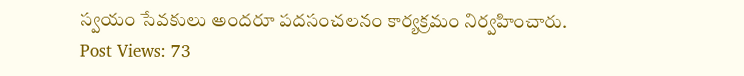స్వయం సేవకులు అందరూ పదసంచలనం కార్యక్రమం నిర్వహించారు.
Post Views: 73